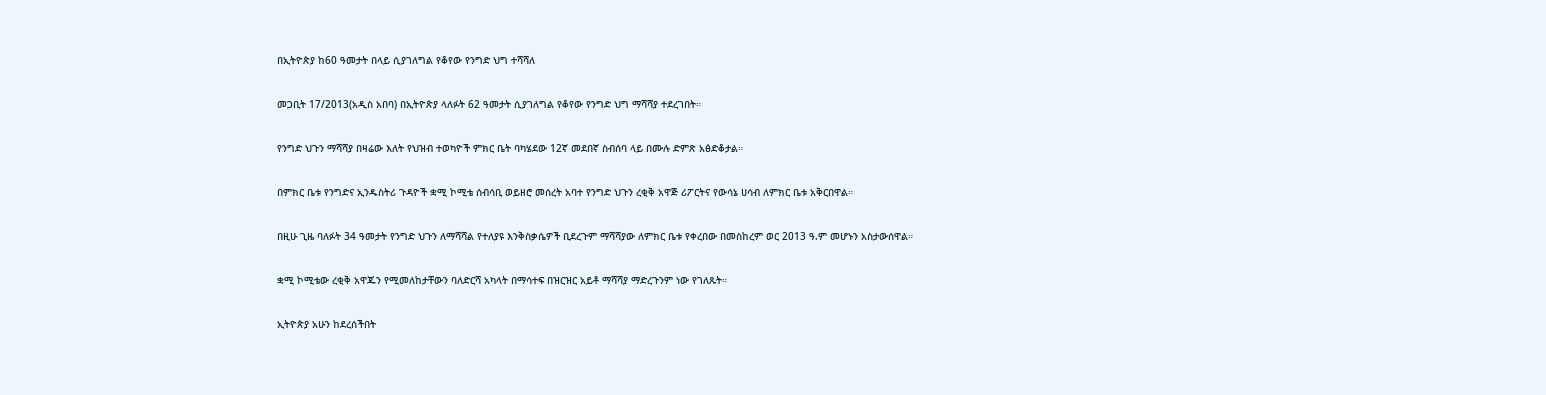በኢትዮጵያ ከ60 ዓመታት በላይ ሲያገለግል የቆየው የንግድ ህግ ተሻሻለ

መጋቢት 17/2013(አዲስ አበባ) በኢትዮጵያ ላለፉት 62 ዓመታት ሲያገለግል የቆየው የንግድ ህግ ማሻሻያ ተደረገበት።

የንግድ ህጉን ማሻሻያ በዛሬው እለት የህዝብ ተወካዮች ምክር ቤት ባካሄደው 12ኛ መደበኛ ስብሰባ ላይ በሙሉ ድምጽ አፅድቆታል።

በምክር ቤቱ የንግድና ኢንዱስትሪ ጉዳዮች ቋሚ ኮሚቴ ሰብሳቢ ወይዘሮ መሰረት አባተ የንግድ ህጉን ረቂቅ አዋጅ ሪፖርትና የውሳኔ ሀሳብ ለምክር ቤቱ አቅርበዋል።

በዚሁ ጊዜ ባለፉት 34 ዓመታት የንግድ ህጉን ለማሻሻል የተለያዩ እንቅስቃሴዎች ቢደረጉም ማሻሻያው ለምክር ቤቱ የቀረበው በመስከረም ወር 2013 ዓ.ም መሆኑን አስታውሰዋል።

ቋሚ ኮሚቴው ረቂቅ አዋጁን የሚመለከታቸውን ባለድርሻ አካላት በማሳተፍ በዝርዝር አይቶ ማሻሻያ ማድረጉንም ነው የገለጹት።

ኢትዮጵያ አሁን ከደረሰችበት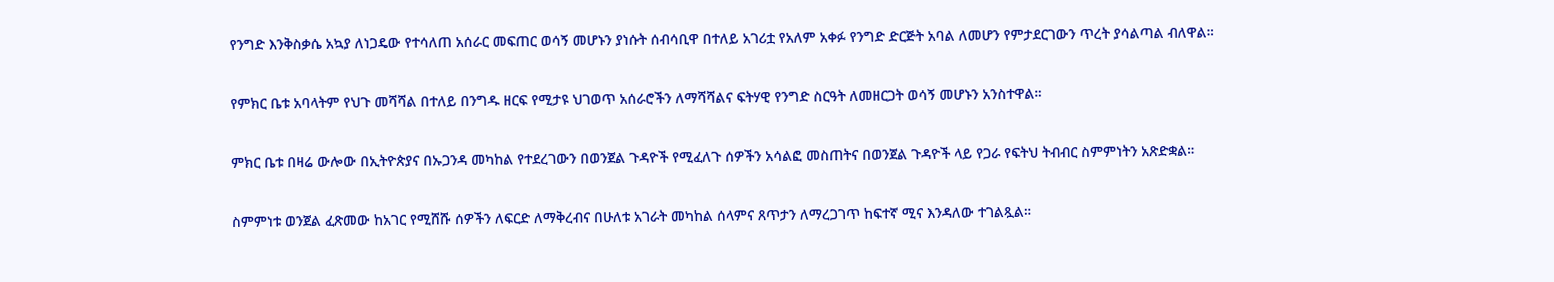የንግድ እንቅስቃሴ አኳያ ለነጋዴው የተሳለጠ አሰራር መፍጠር ወሳኝ መሆኑን ያነሱት ሰብሳቢዋ በተለይ አገሪቷ የአለም አቀፉ የንግድ ድርጅት አባል ለመሆን የምታደርገውን ጥረት ያሳልጣል ብለዋል።

የምክር ቤቱ አባላትም የህጉ መሻሻል በተለይ በንግዱ ዘርፍ የሚታዩ ህገወጥ አሰራሮችን ለማሻሻልና ፍትሃዊ የንግድ ስርዓት ለመዘርጋት ወሳኝ መሆኑን አንስተዋል።

ምክር ቤቱ በዛሬ ውሎው በኢትዮጵያና በኡጋንዳ መካከል የተደረገውን በወንጀል ጉዳዮች የሚፈለጉ ሰዎችን አሳልፎ መስጠትና በወንጀል ጉዳዮች ላይ የጋራ የፍትህ ትብብር ስምምነትን አጽድቋል።

ስምምነቱ ወንጀል ፈጽመው ከአገር የሚሸሹ ሰዎችን ለፍርድ ለማቅረብና በሁለቱ አገራት መካከል ሰላምና ጸጥታን ለማረጋገጥ ከፍተኛ ሚና እንዳለው ተገልጿል።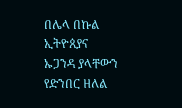በሌላ በኩል ኢትዮጰያና ኡጋንዳ ያላቸውን የድንበር ዘለል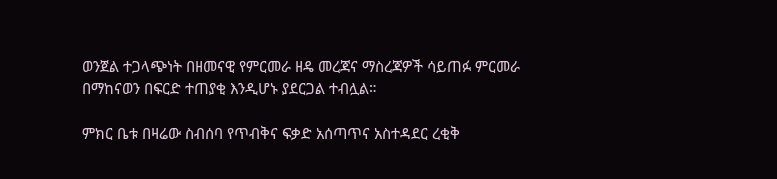ወንጀል ተጋላጭነት በዘመናዊ የምርመራ ዘዴ መረጃና ማስረጃዎች ሳይጠፉ ምርመራ በማከናወን በፍርድ ተጠያቂ እንዲሆኑ ያደርጋል ተብሏል።

ምክር ቤቱ በዛሬው ስብሰባ የጥብቅና ፍቃድ አሰጣጥና አስተዳደር ረቂቅ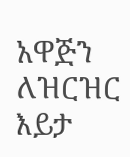አዋጅን ለዝርዝር እይታ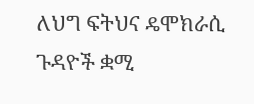ለህግ ፍትህና ዴሞክራሲ ጉዳዮች ቋሚ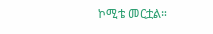ኮሚቴ መርቷል።